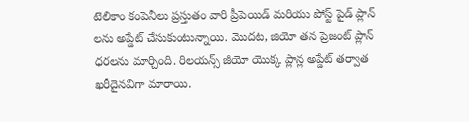టెలికాం కంపెనీలు ప్రస్తుతం వారి ప్రీపెయిడ్ మరియు పోస్ట్ పైడ్ ప్లాన్ లను అప్డేట్ చేసుకుంటున్నాయి. మొదట, జియో తన ప్రెజంట్ ప్లాన్ ధరలను మార్చింది. రిలయన్స్ జీయో యొక్క ప్లాన్ల అప్డేట్ తర్వాత ఖరీదైనవిగా మారాయి.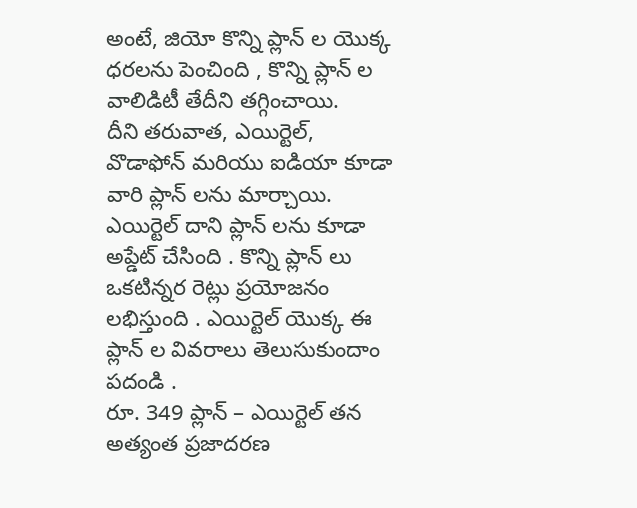అంటే, జియో కొన్ని ప్లాన్ ల యొక్క ధరలను పెంచింది , కొన్ని ప్లాన్ ల వాలిడిటీ తేదీని తగ్గించాయి.
దీని తరువాత, ఎయిర్టెల్, వొడాఫోన్ మరియు ఐడియా కూడా వారి ప్లాన్ లను మార్చాయి. ఎయిర్టెల్ దాని ప్లాన్ లను కూడా అప్డేట్ చేసింది . కొన్ని ప్లాన్ లు ఒకటిన్నర రెట్లు ప్రయోజనం లభిస్తుంది . ఎయిర్టెల్ యొక్క ఈ ప్లాన్ ల వివరాలు తెలుసుకుందాం పదండి .
రూ. 349 ప్లాన్ – ఎయిర్టెల్ తన అత్యంత ప్రజాదరణ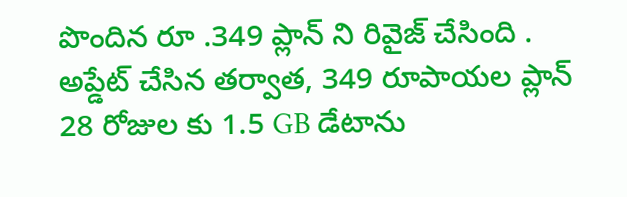పొందిన రూ .349 ప్లాన్ ని రివైజ్ చేసింది . అప్డేట్ చేసిన తర్వాత, 349 రూపాయల ప్లాన్ 28 రోజుల కు 1.5 GB డేటాను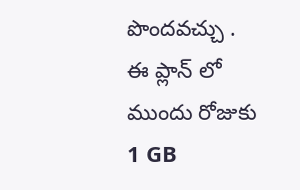పొందవచ్చు . ఈ ప్లాన్ లో ముందు రోజుకు 1 GB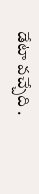డేటా వచ్చేది .